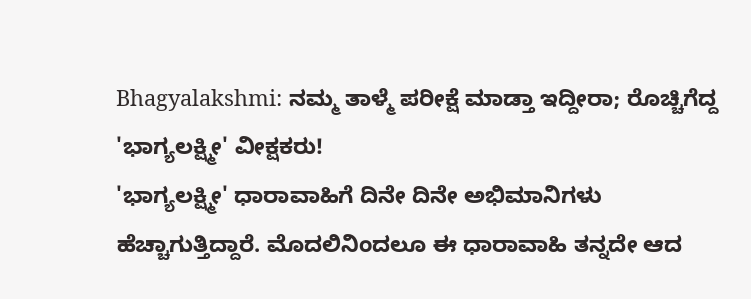Bhagyalakshmi: ನಮ್ಮ ತಾಳ್ಮೆ ಪರೀಕ್ಷೆ ಮಾಡ್ತಾ ಇದ್ದೀರಾ; ರೊಚ್ಚಿಗೆದ್ದ 'ಭಾಗ್ಯಲಕ್ಷ್ಮೀ' ವೀಕ್ಷಕರು!
'ಭಾಗ್ಯಲಕ್ಷ್ಮೀ' ಧಾರಾವಾಹಿಗೆ ದಿನೇ ದಿನೇ ಅಭಿಮಾನಿಗಳು ಹೆಚ್ಚಾಗುತ್ತಿದ್ದಾರೆ. ಮೊದಲಿನಿಂದಲೂ ಈ ಧಾರಾವಾಹಿ ತನ್ನದೇ ಆದ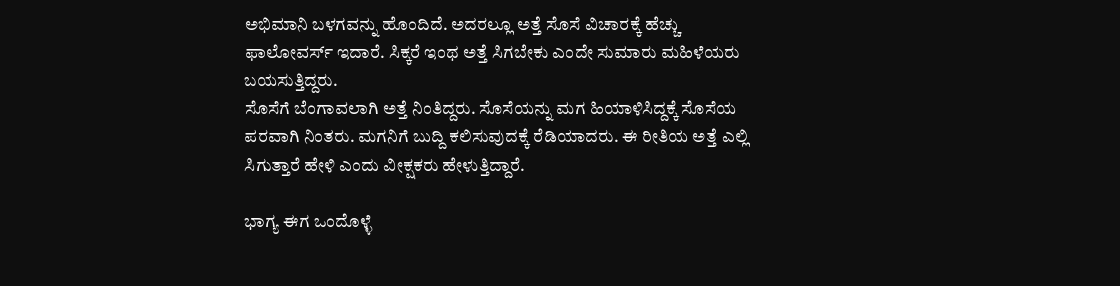ಅಭಿಮಾನಿ ಬಳಗವನ್ನು ಹೊಂದಿದೆ. ಅದರಲ್ಲೂ ಅತ್ತೆ ಸೊಸೆ ವಿಚಾರಕ್ಕೆ ಹೆಚ್ಚು ಫಾಲೋವರ್ಸ್ ಇದಾರೆ. ಸಿಕ್ಕರೆ ಇಂಥ ಅತ್ತೆ ಸಿಗಬೇಕು ಎಂದೇ ಸುಮಾರು ಮಹಿಳೆಯರು ಬಯಸುತ್ತಿದ್ದರು.
ಸೊಸೆಗೆ ಬೆಂಗಾವಲಾಗಿ ಅತ್ತೆ ನಿಂತಿದ್ದರು. ಸೊಸೆಯನ್ನು ಮಗ ಹಿಯಾಳಿಸಿದ್ದಕ್ಕೆ ಸೊಸೆಯ ಪರವಾಗಿ ನಿಂತರು. ಮಗನಿಗೆ ಬುದ್ದಿ ಕಲಿಸುವುದಕ್ಕೆ ರೆಡಿಯಾದರು. ಈ ರೀತಿಯ ಅತ್ತೆ ಎಲ್ಲಿ ಸಿಗುತ್ತಾರೆ ಹೇಳಿ ಎಂದು ವೀಕ್ಷಕರು ಹೇಳುತ್ತಿದ್ದಾರೆ.

ಭಾಗ್ಯ ಈಗ ಒಂದೊಳ್ಳೆ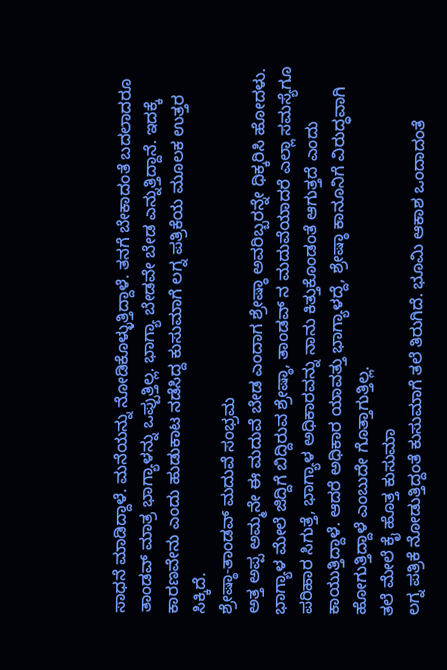ಸಾಧನೆ ಮಾಡಿದ್ದಾಳೆ. ಮನೆಯನ್ನು ನೋಡಿಕೊಳ್ಳುತ್ತಿದ್ದಾಳೆ. ತನಗೆ ಬೇಕಾದಂತೆ ಬದಲಾದರೂ ತಾಂಡವ್ ಮಾತ್ರ ಭಾಗ್ಯಾಳನ್ನು ಒಪ್ಪುತ್ತಿಲ್ಲ. ಭಾಗ್ಯಾ ಬೇಡವೇ ಬೇಡ ಎನ್ನುತ್ತಿದ್ದಾನೆ. ಇದಕ್ಕೆ ಕಾರಣವೇನು ಎಂದು ಹುಡುಕಾಟ ನಡೆಸಿದ್ದ ಕುಸುಮಾಗೆ ಲಗ್ನ ಪತ್ರಿಕೆಯ ಮೂಲಕ ಉತ್ತರ ಸಿಕ್ಕಿದೆ.
ಶ್ರೇಷ್ಠಾ-ತಾಂಡವ್ ಮದುವೆ ಸಂಭ್ರಮ
ಅತ್ತ ಅಪ್ಪ ಅಮ್ಮನೇ ಈ ಮದುವೆ ಬೇಡ ಎಂದಾಗ ಶ್ರೇಷ್ಠಾ ಅವರಿಬ್ಬರನ್ನೇ ಧಿಕ್ಕರಿಸಿ ಹೋದಳು. ಭಾಗ್ಯಾಳ ಮೇಲೆ ಜಿದ್ದಿಗೆ ಬಿದ್ದಿರುವ ಶ್ರೇಷ್ಠಾ, ತಾಂಡವ್ ನ ಮದುವೆಯಾದರೆ ಎಲ್ಲಾ ಸಮಸ್ಯೆಗೂ ಪರಿಹಾರ ಸಿಗುತ್ತೆ, ಭಾಗ್ಯಾಳ ಅಧಿಕಾರವನ್ನು ನಾನು ಕಿತ್ತುಕೊಂಡಂತೆ ಆಗುತ್ತದೆ ಎಂದು ಕಾಯುತ್ತಿದ್ದಾಳೆ. ಆದರೆ ಅಧಿಕಾರ ಯಾವತ್ತು ಭಾಗ್ಯಾಳದ್ದೆ, ಶ್ರೇಷ್ಠಾ ಕಾನೂನಿಗೆ ವಿರುದ್ಧವಾಗಿ ಹೋಗುತ್ತಿದ್ದಾಳೆ ಎಂಬುದೇ ಗೊತ್ತಾಗುತ್ತಿಲ್ಲ.
ತಲೆ ಮೇಲೆ ಕೈ ಹೊತ್ತ ಕುಸುಮಾ
ಲಗ್ನ ಪತ್ರಿಕೆ ನೋಡುತ್ತಿದ್ದಂತೆ ಕುಸುಮಾಗೆ ತಲೆ ತಿರುಗಿದೆ. ಭೂಮಿ ಆಕಾಶ ಒಂದಾದಂತೆ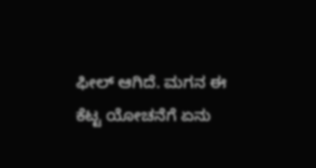ಫೀಲ್ ಆಗಿದೆ. ಮಗನ ಈ ಕೆಟ್ಟ ಯೋಚನೆಗೆ ಏನು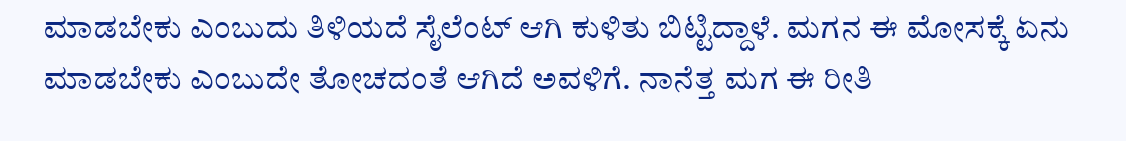ಮಾಡಬೇಕು ಎಂಬುದು ತಿಳಿಯದೆ ಸೈಲೆಂಟ್ ಆಗಿ ಕುಳಿತು ಬಿಟ್ಟಿದ್ದಾಳೆ. ಮಗನ ಈ ಮೋಸಕ್ಕೆ ಏನು ಮಾಡಬೇಕು ಎಂಬುದೇ ತೋಚದಂತೆ ಆಗಿದೆ ಅವಳಿಗೆ. ನಾನೆತ್ತ ಮಗ ಈ ರೀತಿ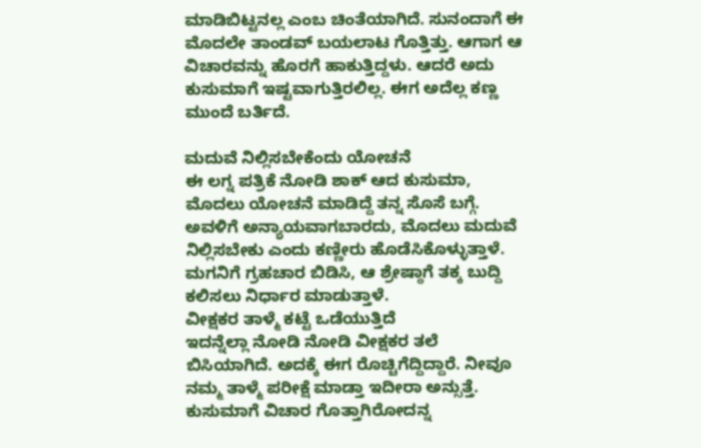ಮಾಡಿಬಿಟ್ಟನಲ್ಲ ಎಂಬ ಚಿಂತೆಯಾಗಿದೆ. ಸುನಂದಾಗೆ ಈ ಮೊದಲೇ ತಾಂಡವ್ ಬಯಲಾಟ ಗೊತ್ತಿತ್ತು. ಆಗಾಗ ಆ ವಿಚಾರವನ್ನು ಹೊರಗೆ ಹಾಕುತ್ತಿದ್ದಳು. ಆದರೆ ಅದು ಕುಸುಮಾಗೆ ಇಷ್ಟವಾಗುತ್ತಿರಲಿಲ್ಲ. ಈಗ ಅದೆಲ್ಲ ಕಣ್ಣ ಮುಂದೆ ಬರ್ತಿದೆ.

ಮದುವೆ ನಿಲ್ಲಿಸಬೇಕೆಂದು ಯೋಚನೆ
ಈ ಲಗ್ನ ಪತ್ರಿಕೆ ನೋಡಿ ಶಾಕ್ ಆದ ಕುಸುಮಾ, ಮೊದಲು ಯೋಚನೆ ಮಾಡಿದ್ದೆ ತನ್ನ ಸೊಸೆ ಬಗ್ಗೆ. ಅವಳಿಗೆ ಅನ್ಯಾಯವಾಗಬಾರದು, ಮೊದಲು ಮದುವೆ ನಿಲ್ಲಿಸಬೇಕು ಎಂದು ಕಣ್ಣೀರು ಹೊಡೆಸಿಕೊಳ್ಳುತ್ತಾಳೆ. ಮಗನಿಗೆ ಗ್ರಹಚಾರ ಬಿಡಿಸಿ, ಆ ಶ್ರೇಷ್ಠಾಗೆ ತಕ್ಕ ಬುದ್ದಿ ಕಲಿಸಲು ನಿರ್ಧಾರ ಮಾಡುತ್ತಾಳೆ.
ವೀಕ್ಷಕರ ತಾಳ್ಮೆ ಕಟ್ಟೆ ಒಡೆಯುತ್ತಿದೆ
ಇದನ್ನೆಲ್ಲಾ ನೋಡಿ ನೋಡಿ ವೀಕ್ಷಕರ ತಲೆ ಬಿಸಿಯಾಗಿದೆ. ಅದಕ್ಕೆ ಈಗ ರೊಚ್ಚಿಗೆದ್ದಿದ್ದಾರೆ. ನೀವೂ ನಮ್ಮ ತಾಳ್ಮೆ ಪರೀಕ್ಷೆ ಮಾಡ್ತಾ ಇದೀರಾ ಅನ್ಸುತ್ತೆ. ಕುಸುಮಾಗೆ ವಿಚಾರ ಗೊತ್ತಾಗಿರೋದನ್ನ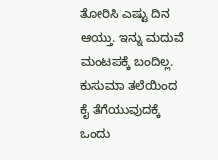ತೋರಿಸಿ ಎಷ್ಟು ದಿನ ಆಯ್ತು. ಇನ್ನು ಮದುವೆ ಮಂಟಪಕ್ಕೆ ಬಂದಿಲ್ಲ. ಕುಸುಮಾ ತಲೆಯಿಂದ ಕೈ ತೆಗೆಯುವುದಕ್ಕೆ ಒಂದು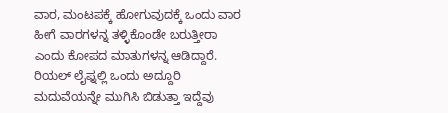ವಾರ, ಮಂಟಪಕ್ಕೆ ಹೋಗುವುದಕ್ಕೆ ಒಂದು ವಾರ ಹೀಗೆ ವಾರಗಳನ್ನ ತಳ್ಳಿಕೊಂಡೇ ಬರುತ್ತೀರಾ ಎಂದು ಕೋಪದ ಮಾತುಗಳನ್ನ ಆಡಿದ್ದಾರೆ. ರಿಯಲ್ ಲೈಫ್ನಲ್ಲಿ ಒಂದು ಅದ್ದೂರಿ ಮದುವೆಯನ್ನೇ ಮುಗಿಸಿ ಬಿಡುತ್ತಾ ಇದ್ದೆವು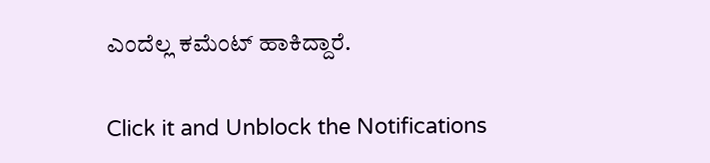ಎಂದೆಲ್ಲ ಕಮೆಂಟ್ ಹಾಕಿದ್ದಾರೆ.


Click it and Unblock the Notifications